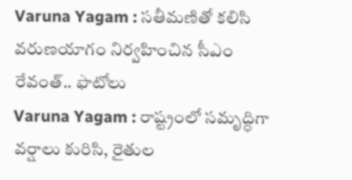Varuna Yagam : సతీమణితో కలిసి వరుణయాగం నిర్వహించిన సీఎం రేవంత్.. ఫొటోలు
Varuna Yagam : రాష్ట్రంలో సమృద్ధిగా వర్షాలు కురిసి, రైతుల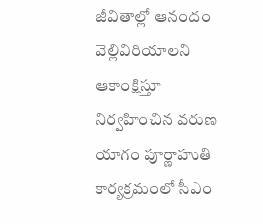జీవితాల్లో ఆనందం వెల్లివిరియాలని ఆకాంక్షిస్తూ నిర్వహించిన వరుణ యాగం పూర్ణాహుతి కార్యక్రమంలో సీఎం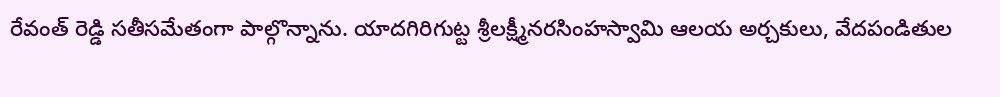రేవంత్ రెడ్డి సతీసమేతంగా పాల్గొన్నాను. యాదగిరిగుట్ట శ్రీలక్ష్మీనరసింహస్వామి ఆలయ అర్చకులు, వేదపండితుల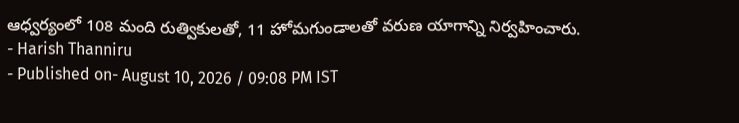ఆధ్వర్యంలో 108 మంది రుత్వికులతో, 11 హోమగుండాలతో వరుణ యాగాన్ని నిర్వహించారు.
- Harish Thanniru
- Published on- August 10, 2026 / 09:08 PM IST